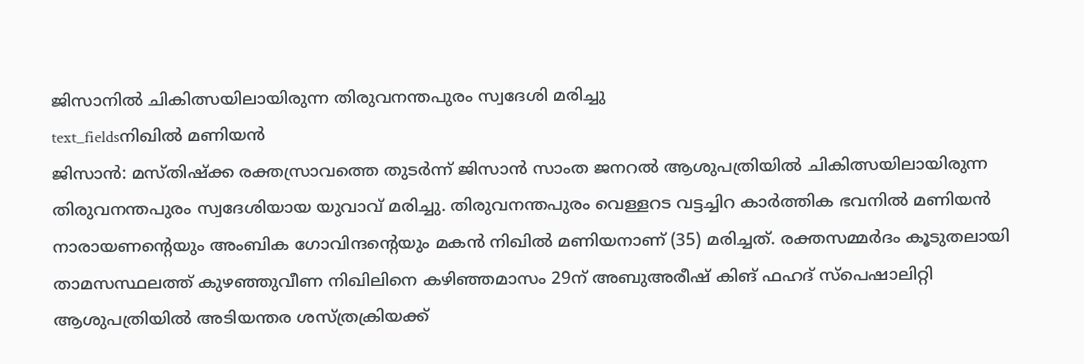ജിസാനിൽ ചികിത്സയിലായിരുന്ന തിരുവനന്തപുരം സ്വദേശി മരിച്ചു
text_fieldsനിഖിൽ മണിയൻ
ജിസാൻ: മസ്തിഷ്ക്ക രക്തസ്രാവത്തെ തുടർന്ന് ജിസാൻ സാംത ജനറൽ ആശുപത്രിയിൽ ചികിത്സയിലായിരുന്ന തിരുവനന്തപുരം സ്വദേശിയായ യുവാവ് മരിച്ചു. തിരുവനന്തപുരം വെള്ളറട വട്ടച്ചിറ കാർത്തിക ഭവനിൽ മണിയൻ നാരായണന്റെയും അംബിക ഗോവിന്ദന്റെയും മകൻ നിഖിൽ മണിയനാണ് (35) മരിച്ചത്. രക്തസമ്മർദം കൂടുതലായി താമസസ്ഥലത്ത് കുഴഞ്ഞുവീണ നിഖിലിനെ കഴിഞ്ഞമാസം 29ന് അബുഅരീഷ് കിങ് ഫഹദ് സ്പെഷാലിറ്റി ആശുപത്രിയിൽ അടിയന്തര ശസ്ത്രക്രിയക്ക്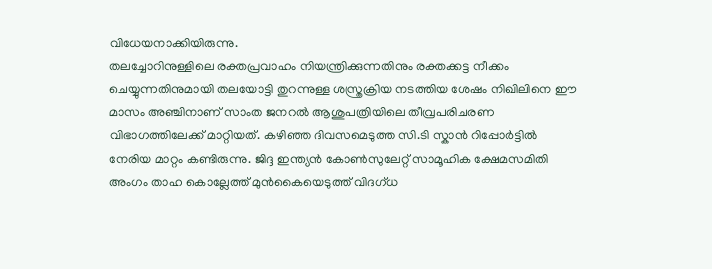വിധേയനാക്കിയിരുന്നു.
തലച്ചോറിനുള്ളിലെ രക്തപ്രവാഹം നിയന്ത്രിക്കുന്നതിനും രക്തക്കട്ട നീക്കം ചെയ്യുന്നതിനുമായി തലയോട്ടി തുറന്നുള്ള ശസ്ത്രക്രിയ നടത്തിയ ശേഷം നിഖിലിനെ ഈ മാസം അഞ്ചിനാണ് സാംത ജനറൽ ആശുപത്രിയിലെ തീവ്രപരിചരണ വിഭാഗത്തിലേക്ക് മാറ്റിയത്. കഴിഞ്ഞ ദിവസമെടുത്ത സി.ടി സ്കാൻ റിപ്പോർട്ടിൽ നേരിയ മാറ്റം കണ്ടിരുന്നു. ജിദ്ദ ഇന്ത്യൻ കോൺസുലേറ്റ് സാമൂഹിക ക്ഷേമസമിതി അംഗം താഹ കൊല്ലേത്ത് മുൻകൈയെടുത്ത് വിദഗ്ധ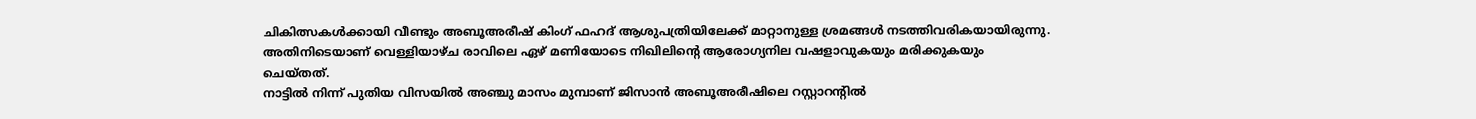ചികിത്സകൾക്കായി വീണ്ടും അബൂഅരീഷ് കിംഗ് ഫഹദ് ആശുപത്രിയിലേക്ക് മാറ്റാനുള്ള ശ്രമങ്ങൾ നടത്തിവരികയായിരുന്നു. അതിനിടെയാണ് വെള്ളിയാഴ്ച രാവിലെ ഏഴ് മണിയോടെ നിഖിലിന്റെ ആരോഗ്യനില വഷളാവുകയും മരിക്കുകയും ചെയ്തത്.
നാട്ടിൽ നിന്ന് പുതിയ വിസയിൽ അഞ്ചു മാസം മുമ്പാണ് ജിസാൻ അബൂഅരീഷിലെ റസ്റ്റാറന്റിൽ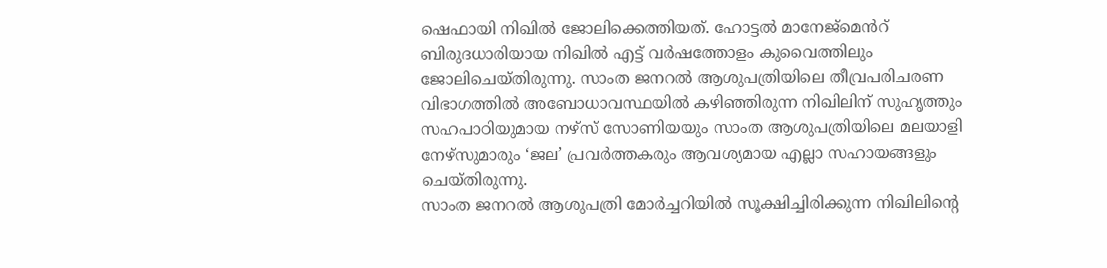ഷെഫായി നിഖിൽ ജോലിക്കെത്തിയത്. ഹോട്ടൽ മാനേജ്മെൻറ് ബിരുദധാരിയായ നിഖിൽ എട്ട് വർഷത്തോളം കുവൈത്തിലും ജോലിചെയ്തിരുന്നു. സാംത ജനറൽ ആശുപത്രിയിലെ തീവ്രപരിചരണ വിഭാഗത്തിൽ അബോധാവസ്ഥയിൽ കഴിഞ്ഞിരുന്ന നിഖിലിന് സുഹൃത്തും സഹപാഠിയുമായ നഴ്സ് സോണിയയും സാംത ആശുപത്രിയിലെ മലയാളി നേഴ്സുമാരും ‘ജല’ പ്രവർത്തകരും ആവശ്യമായ എല്ലാ സഹായങ്ങളും ചെയ്തിരുന്നു.
സാംത ജനറൽ ആശുപത്രി മോർച്ചറിയിൽ സൂക്ഷിച്ചിരിക്കുന്ന നിഖിലിന്റെ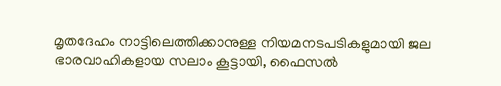മൃതദേഹം നാട്ടിലെത്തിക്കാനുള്ള നിയമനടപടികളുമായി ജല ഭാരവാഹികളായ സലാം കൂട്ടായി, ഫൈസൽ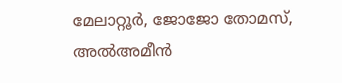മേലാറ്റൂർ, ജോജോ തോമസ്, അൽഅമീൻ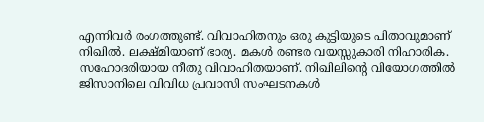എന്നിവർ രംഗത്തുണ്ട്. വിവാഹിതനും ഒരു കുട്ടിയുടെ പിതാവുമാണ് നിഖിൽ. ലക്ഷ്മിയാണ് ഭാര്യ. മകൾ രണ്ടര വയസ്സുകാരി നിഹാരിക. സഹോദരിയായ നീതു വിവാഹിതയാണ്. നിഖിലിന്റെ വിയോഗത്തിൽ ജിസാനിലെ വിവിധ പ്രവാസി സംഘടനകൾ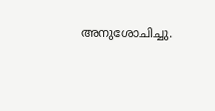അനുശോചിച്ചു.